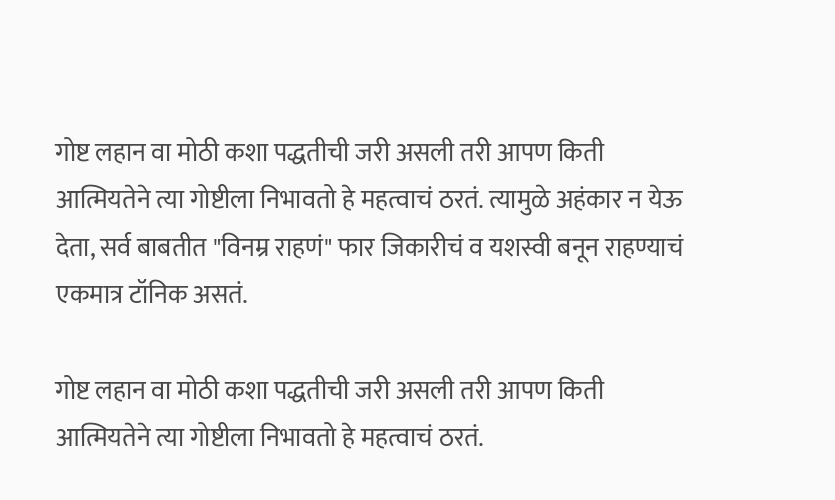गोष्ट लहान वा मोठी कशा पद्धतीची जरी असली तरी आपण किती आत्मियतेने त्या गोष्टीला निभावतो हे महत्वाचं ठरतं. त्यामुळे अहंकार न येऊ देता, सर्व बाबतीत "विनम्र राहणं" फार जिकारीचं व यशस्वी बनून राहण्याचं एकमात्र टॉनिक असतं.

गोष्ट लहान वा मोठी कशा पद्धतीची जरी असली तरी आपण किती आत्मियतेने त्या गोष्टीला निभावतो हे महत्वाचं ठरतं.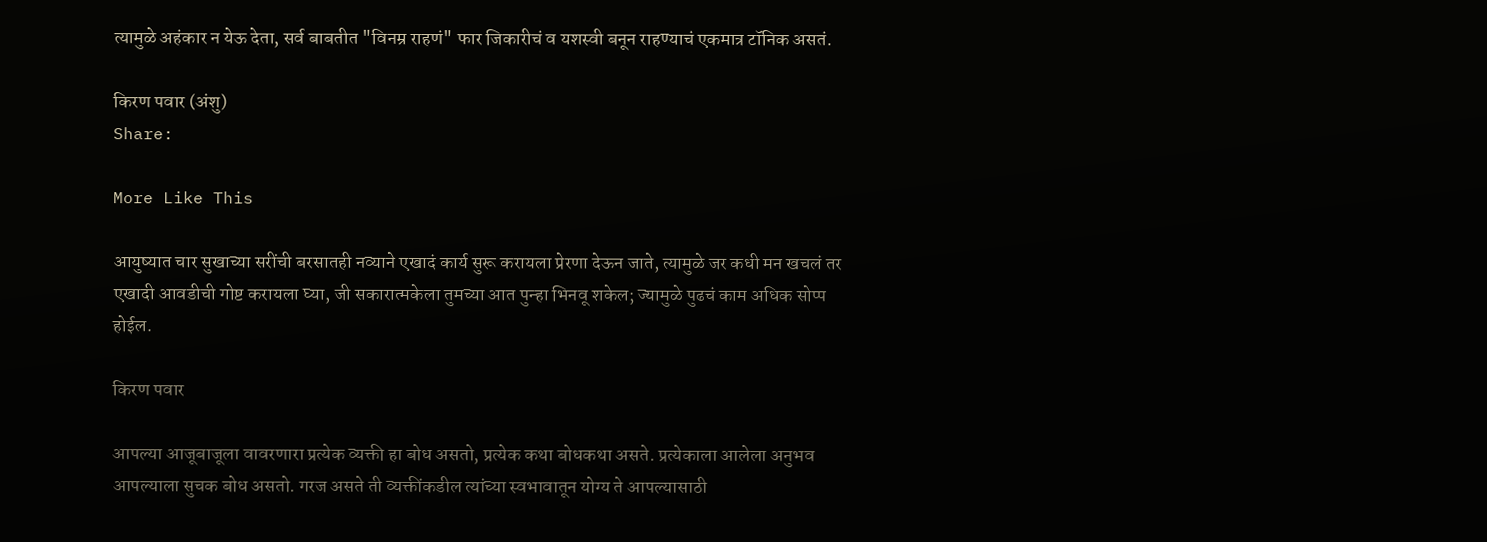त्यामुळे अहंकार न येऊ देता, सर्व बाबतीत "विनम्र राहणं" फार जिकारीचं व यशस्वी बनून राहण्याचं एकमात्र टॉनिक असतं.

किरण पवार (अंशु)
Share:

More Like This

आयुष्यात चार सुखाच्या सरींची बरसातही नव्याने एखादं कार्य सुरू करायला प्रेरणा देऊन जाते, त्यामुळे जर कधी मन खचलं तर एखादी आवडीची गोष्ट करायला घ्या, जी सकारात्मकेला तुमच्या आत पुन्हा भिनवू शकेल; ज्यामुळे पुढचं काम अधिक सोप्प होईल.

किरण पवार

आपल्या आजूबाजूला वावरणारा प्रत्येक व्यक्ती हा बोध असतो, प्रत्येक कथा बोधकथा असते. प्रत्येकाला आलेला अनुभव आपल्याला सुचक बोध असतो. गरज असते ती व्यक्तींकडील त्यांच्या स्वभावातून योग्य ते आपल्यासाठी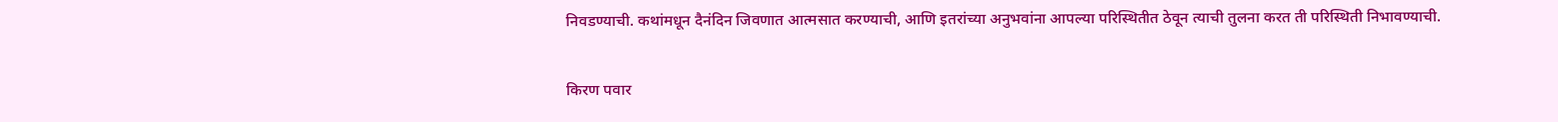निवडण्याची. कथांमधून दैनंदिन जिवणात आत्मसात करण्याची, आणि इतरांच्या अनुभवांना आपल्या परिस्थितीत ठेवून त्याची तुलना करत ती परिस्थिती निभावण्याची.

किरण पवार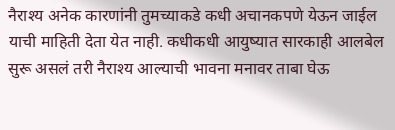नैराश्य अनेक कारणांनी तुमच्याकडे कधी अचानकपणे येऊन जाईल याची माहिती देता येत नाही. कधीकधी आयुष्यात सारकाही आलबेल सुरू असलं तरी नैराश्य आल्याची भावना मनावर ताबा घेऊ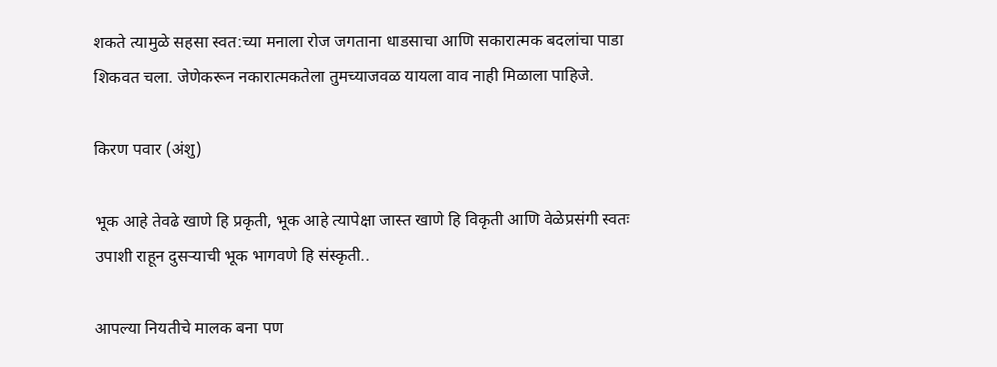शकते त्यामुळे सहसा स्वत:च्या मनाला रोज जगताना धाडसाचा आणि सकारात्मक बदलांचा पाडा शिकवत चला. जेणेकरून नकारात्मकतेला तुमच्याजवळ यायला वाव नाही मिळाला पाहिजे.

किरण पवार (अंशु)

भूक आहे तेवढे खाणे हि प्रकृती, भूक आहे त्यापेक्षा जास्त खाणे हि विकृती आणि वेळेप्रसंगी स्वतः उपाशी राहून दुसऱ्याची भूक भागवणे हि संस्कृती..

आपल्या नियतीचे मालक बना पण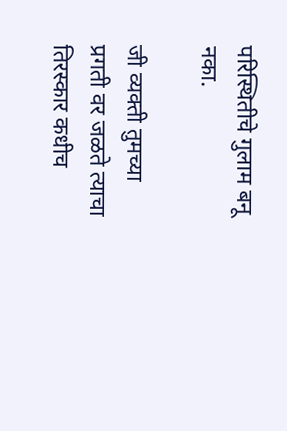परिस्थितीचे गुलाम बनू नका.

जी व्यक्ती तुमच्या प्रगती वर जळते त्याचा तिरस्कार कधीच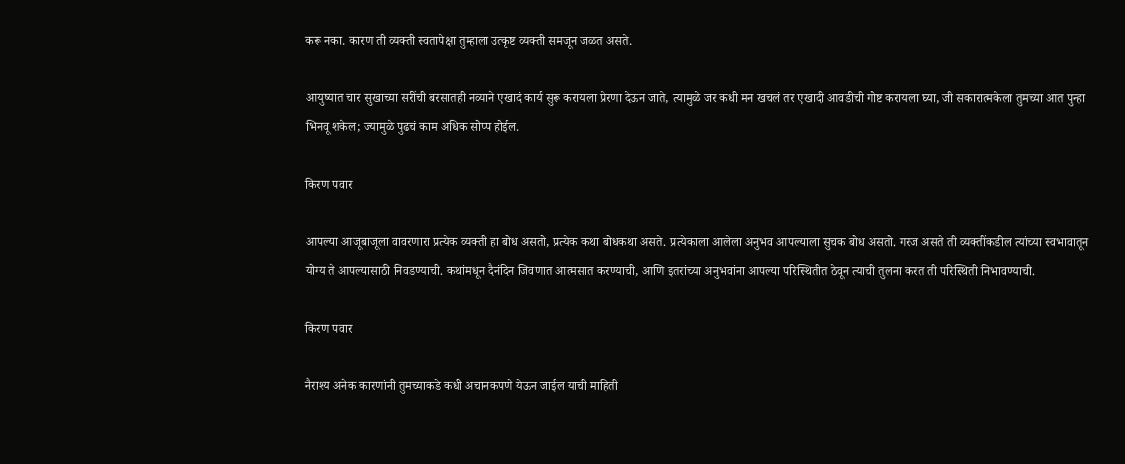करू नका. कारण ती व्यक्ती स्वतापेक्षा तुम्हाला उत्कृष्ट व्यक्ती समजून जळत असते.

आयुष्यात चार सुखाच्या सरींची बरसातही नव्याने एखादं कार्य सुरू करायला प्रेरणा देऊन जाते, त्यामुळे जर कधी मन खचलं तर एखादी आवडीची गोष्ट करायला घ्या, जी सकारात्मकेला तुमच्या आत पुन्हा भिनवू शकेल; ज्यामुळे पुढचं काम अधिक सोप्प होईल.

किरण पवार

आपल्या आजूबाजूला वावरणारा प्रत्येक व्यक्ती हा बोध असतो, प्रत्येक कथा बोधकथा असते. प्रत्येकाला आलेला अनुभव आपल्याला सुचक बोध असतो. गरज असते ती व्यक्तींकडील त्यांच्या स्वभावातून योग्य ते आपल्यासाठी निवडण्याची. कथांमधून दैनंदिन जिवणात आत्मसात करण्याची, आणि इतरांच्या अनुभवांना आपल्या परिस्थितीत ठेवून त्याची तुलना करत ती परिस्थिती निभावण्याची.

किरण पवार

नैराश्य अनेक कारणांनी तुमच्याकडे कधी अचानकपणे येऊन जाईल याची माहिती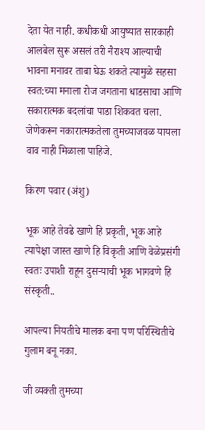देता येत नाही. कधीकधी आयुष्यात सारकाही आलबेल सुरू असलं तरी नैराश्य आल्याची भावना मनावर ताबा घेऊ शकते त्यामुळे सहसा स्वत:च्या मनाला रोज जगताना धाडसाचा आणि सकारात्मक बदलांचा पाडा शिकवत चला. जेणेकरून नकारात्मकतेला तुमच्याजवळ यायला वाव नाही मिळाला पाहिजे.

किरण पवार (अंशु)

भूक आहे तेवढे खाणे हि प्रकृती, भूक आहे त्यापेक्षा जास्त खाणे हि विकृती आणि वेळेप्रसंगी स्वतः उपाशी राहून दुसऱ्याची भूक भागवणे हि संस्कृती..

आपल्या नियतीचे मालक बना पण परिस्थितीचे गुलाम बनू नका.

जी व्यक्ती तुमच्या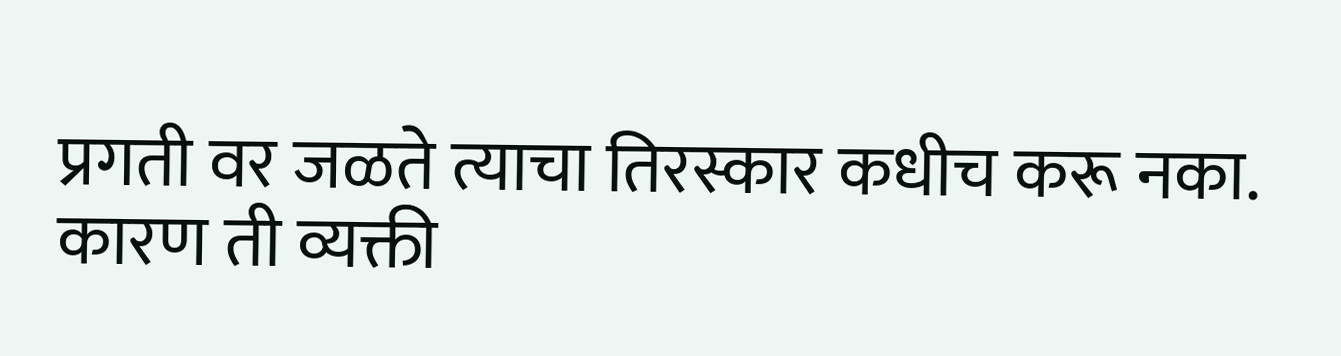प्रगती वर जळते त्याचा तिरस्कार कधीच करू नका. कारण ती व्यक्ती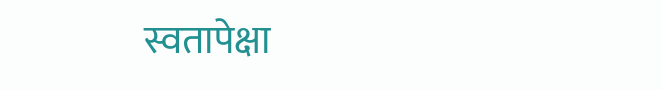स्वतापेक्षा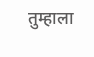तुम्हाला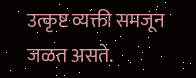उत्कृष्ट व्यक्ती समजून जळत असते.